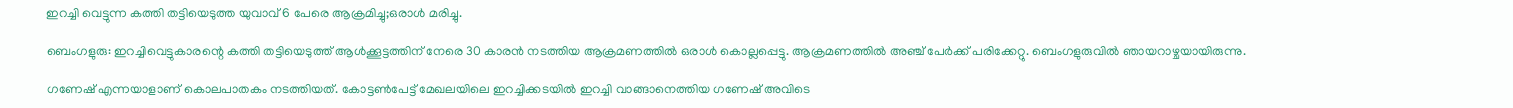ഇറച്ചി വെട്ടുന്ന കത്തി തട്ടിയെടുത്ത യുവാവ്‌ 6 പേരെ ആക്രമിച്ചു;ഒരാള്‍ മരിച്ചു.

ബെംഗളുരു: ഇറച്ചിവെട്ടുകാരന്റെ കത്തി തട്ടിയെടുത്ത് ആള്‍ക്കൂട്ടത്തിന് നേരെ 30 കാരന്‍ നടത്തിയ ആക്രമണത്തില്‍ ഒരാള്‍ കൊല്ലപ്പെട്ടു. ആക്രമണത്തില്‍ അഞ്ച് പേര്‍ക്ക് പരിക്കേറ്റു. ബെംഗളുരുവില്‍ ഞായറാഴ്ചയായിരുന്നു.

ഗണേഷ് എന്നയാളാണ് കൊലപാതകം നടത്തിയത്. കോട്ടണ്‍പേട്ട് മേഖലയിലെ ഇറച്ചിക്കടയില്‍ ഇറച്ചി വാങ്ങാനെത്തിയ ഗണേഷ് അവിടെ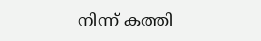നിന്ന് കത്തി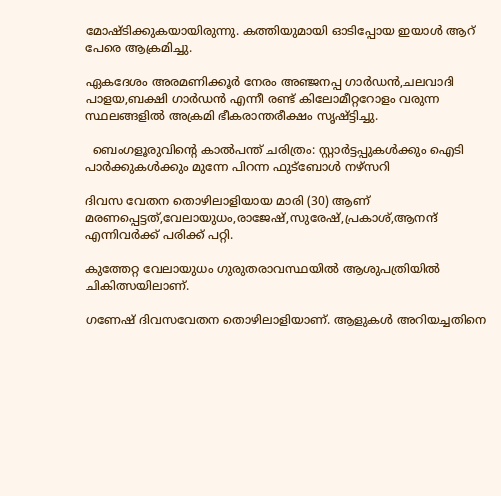മോഷ്ടിക്കുകയായിരുന്നു. കത്തിയുമായി ഓടിപ്പോയ ഇയാള്‍ ആറ് പേരെ ആക്രമിച്ചു.

ഏകദേശം അരമണിക്കൂര്‍ നേരം അഞ്ജനപ്പ ഗാര്‍ഡന്‍,ചലവാദി പാളയ,ബക്ഷി ഗാര്‍ഡന്‍ എന്നീ രണ്ട് കിലോമീറ്ററോളം വരുന്ന സ്ഥലങ്ങളില്‍ അക്രമി ഭീകരാന്തരീക്ഷം സൃഷ്ട്ടിച്ചു.

  ബെംഗളൂരുവിന്റെ കാൽപന്ത് ചരിത്രം: സ്റ്റാർട്ടപ്പുകൾക്കും ഐടി പാർക്കുകൾക്കും മുന്നേ പിറന്ന ഫുട്ബോൾ നഴ്സറി

ദിവസ വേതന തൊഴിലാളിയായ മാരി (30) ആണ് മരണപ്പെട്ടത്,വേലായുധം,രാജേഷ്‌,സുരേഷ്,പ്രകാശ്‌,ആനന്ദ്‌ എന്നിവര്‍ക്ക് പരിക്ക് പറ്റി.

കുത്തേറ്റ വേലായുധം ഗുരുതരാവസ്ഥയില്‍ ആശുപത്രിയില്‍ ചികിത്സയിലാണ്.

ഗണേഷ് ദിവസവേതന തൊഴിലാളിയാണ്. ആളുകള്‍ അറിയച്ചതിനെ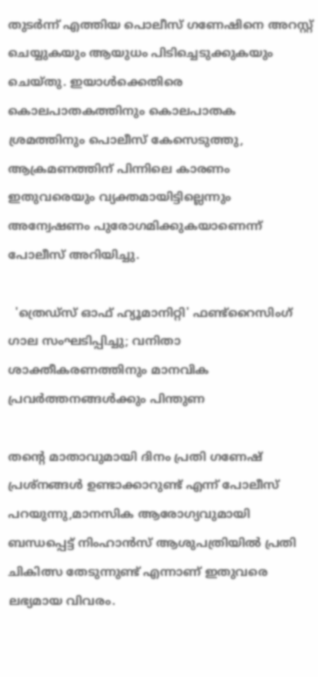തുടര്‍ന്ന് എത്തിയ പൊലീസ് ഗണേഷിനെ അറസ്റ്റ് ചെയ്യുകയും ആയുധം പിടിച്ചെടുക്കുകയും ചെയ്തു. ഇയാള്‍ക്കെതിരെ കൊലപാതകത്തിനും കൊലപാതക ശ്രമത്തിനും പൊലീസ് കേസെടുത്തു, ആക്രമണത്തിന് പിന്നിലെ കാരണം ഇതുവരെയും വ്യക്തമായിട്ടില്ലെന്നും അന്വേഷണം പുരോഗമിക്കുകയാണെന്ന് പോലീസ് അറിയിച്ചു.

  'ത്രെഡ്സ് ഓഫ് ഹ്യൂമാനിറ്റി' ഫണ്ട്റൈസിംഗ് ഗാല സംഘടിപ്പിച്ചു; വനിതാ ശാക്തീകരണത്തിനും മാനവിക പ്രവർത്തനങ്ങൾക്കും പിന്തുണ

തന്‍റെ മാതാവുമായി ദിനം പ്രതി ഗണേഷ് പ്രശ്നങ്ങള്‍ ഉണ്ടാക്കാറുണ്ട് എന്ന് പോലീസ് പറയുന്നു,മാനസിക ആരോഗ്യവുമായി ബന്ധപ്പെട്ട് നിംഹാന്‍സ് ആശുപത്രിയില്‍ പ്രതി ചികിത്സ തേടുന്നുണ്ട് എന്നാണ് ഇതുവരെ ലഭ്യമായ വിവരം.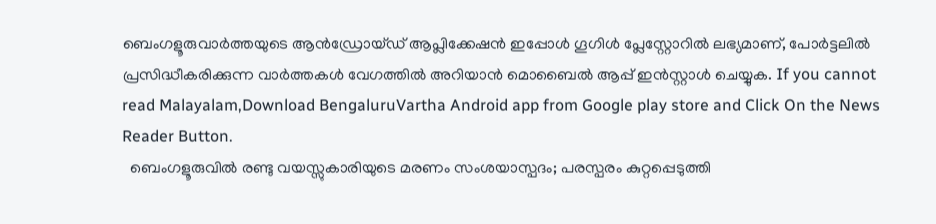ബെംഗളൂരുവാർത്തയുടെ ആൻഡ്രോയ്ഡ് ആപ്ലിക്കേഷൻ ഇപ്പോൾ ഗൂഗിൾ പ്ലേസ്റ്റോറിൽ ലഭ്യമാണ്, പോർട്ടലിൽ പ്രസിദ്ധീകരിക്കുന്ന വാർത്തകൾ വേഗത്തിൽ അറിയാൻ മൊബൈൽ ആപ്പ് ഇൻസ്റ്റാൾ ചെയ്യുക. If you cannot read Malayalam,Download BengaluruVartha Android app from Google play store and Click On the News Reader Button.
  ബെംഗളൂരുവിൽ രണ്ടു വയസ്സുകാരിയുടെ മരണം സംശയാസ്പദം; പരസ്പരം കുറ്റപ്പെടുത്തി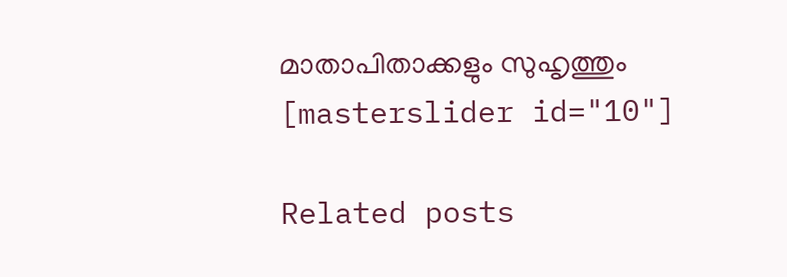മാതാപിതാക്കളും സുഹൃത്തും
[masterslider id="10"]

Related posts